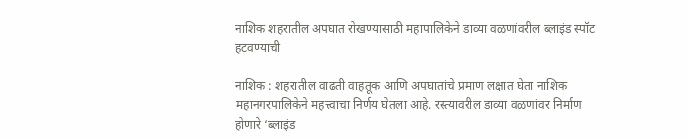नाशिक शहरातील अपघात रोखण्यासाठी महापालिकेने डाव्या वळणांवरील ब्लाइंड स्पॉट हटवण्याची

नाशिक : शहरातील वाढती वाहतूक आणि अपघातांचे प्रमाण लक्षात घेता नाशिक महानगरपालिकेने महत्त्वाचा निर्णय घेतला आहे. रस्त्यावरील डाव्या वळणांवर निर्माण होणारे ‘ब्लाइंड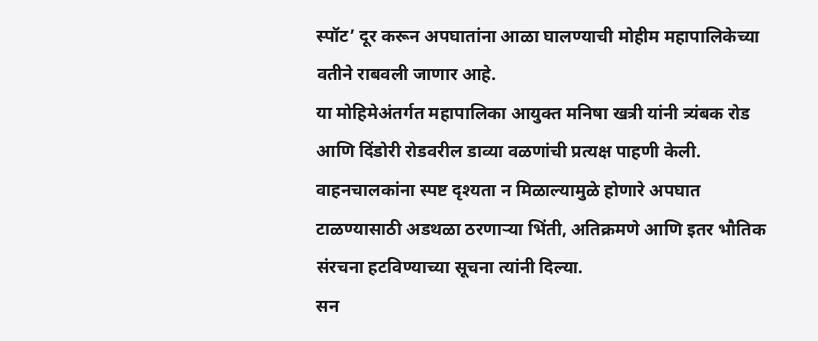स्पॉट’ दूर करून अपघातांना आळा घालण्याची मोहीम महापालिकेच्या वतीने राबवली जाणार आहे.
या मोहिमेअंतर्गत महापालिका आयुक्त मनिषा खत्री यांनी त्र्यंबक रोड आणि दिंडोरी रोडवरील डाव्या वळणांची प्रत्यक्ष पाहणी केली. वाहनचालकांना स्पष्ट दृश्यता न मिळाल्यामुळे होणारे अपघात टाळण्यासाठी अडथळा ठरणाऱ्या भिंती, अतिक्रमणे आणि इतर भौतिक संरचना हटविण्याच्या सूचना त्यांनी दिल्या.
सन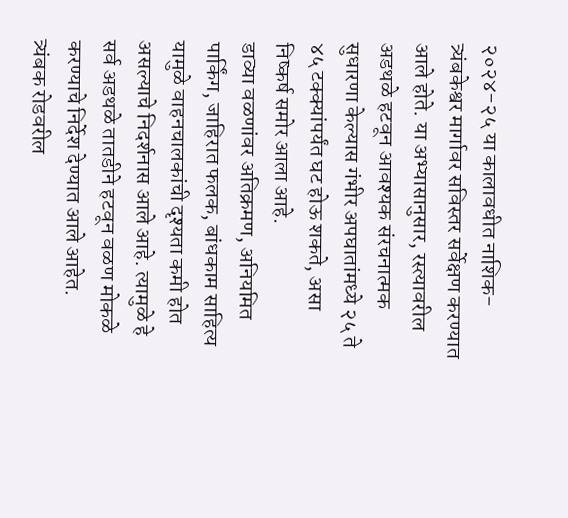२०२४-२५ या कालावधीत नाशिक-त्र्यंबकेश्वर मार्गावर सविस्तर सर्वेक्षण करण्यात आले होते. या अभ्यासानुसार, रस्त्यावरील अडथळे हटवून आवश्यक संरचनात्मक सुधारणा केल्यास गंभीर अपघातांमध्ये २५ ते ४५ टक्क्यांपर्यंत घट होऊ शकते, असा निष्कर्ष समोर आला आहे.
डाव्या वळणांवर अतिक्रमण, अनियमित पार्किंग, जाहिरात फलक, बांधकाम साहित्य यामुळे वाहनचालकांची दृश्यता कमी होत असल्याचे निदर्शनास आले आहे. त्यामुळे हे सर्व अडथळे तातडीने हटवून वळण मोकळे करण्याचे निर्देश देण्यात आले आहेत.
त्र्यंबक रोडवरील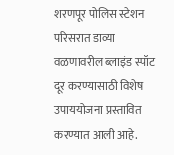शरणपूर पोलिस स्टेशन परिसरात डाव्या वळणावरील ब्लाइंड स्पॉट दूर करण्यासाठी विशेष उपाययोजना प्रस्तावित करण्यात आली आहे.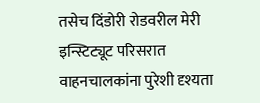तसेच दिंडोरी रोडवरील मेरी इन्स्टिट्यूट परिसरात वाहनचालकांना पुरेशी दृश्यता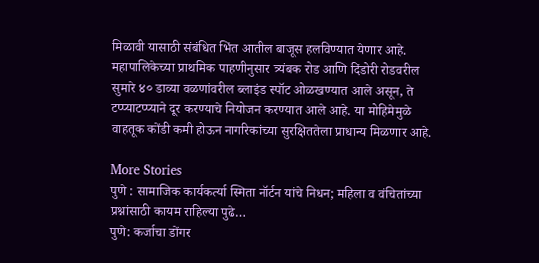मिळावी यासाठी संबंधित भिंत आतील बाजूस हलविण्यात येणार आहे.
महापालिकेच्या प्राथमिक पाहणीनुसार त्र्यंबक रोड आणि दिंडोरी रोडवरील सुमारे ४० डाव्या वळणांवरील ब्लाइंड स्पॉट ओळखण्यात आले असून, ते टप्प्याटप्प्याने दूर करण्याचे नियोजन करण्यात आले आहे. या मोहिमेमुळे वाहतूक कोंडी कमी होऊन नागरिकांच्या सुरक्षिततेला प्राधान्य मिळणार आहे.

More Stories
पुणे : सामाजिक कार्यकर्त्या स्मिता नॉर्टन यांचे निधन; महिला व वंचितांच्या प्रश्नांसाठी कायम राहिल्या पुढे…
पुणे: कर्जाचा डोंगर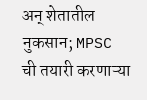अन् शेतातील नुकसान; MPSC ची तयारी करणाऱ्या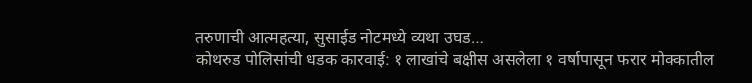तरुणाची आत्महत्या, सुसाईड नोटमध्ये व्यथा उघड…
कोथरुड पोलिसांची धडक कारवाई: १ लाखांचे बक्षीस असलेला १ वर्षापासून फरार मोक्कातील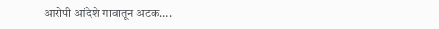आरोपी आंदेशे गावातून अटक….